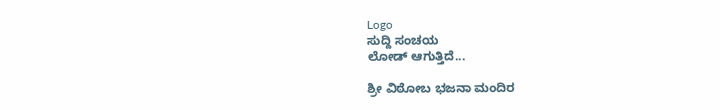Logo
ಸುದ್ದಿ ಸಂಚಯ
ಲೋಡ್ ಆಗುತ್ತಿದೆ...

ಶ್ರೀ ವಿಠೋಬ ಭಜನಾ ಮಂದಿರ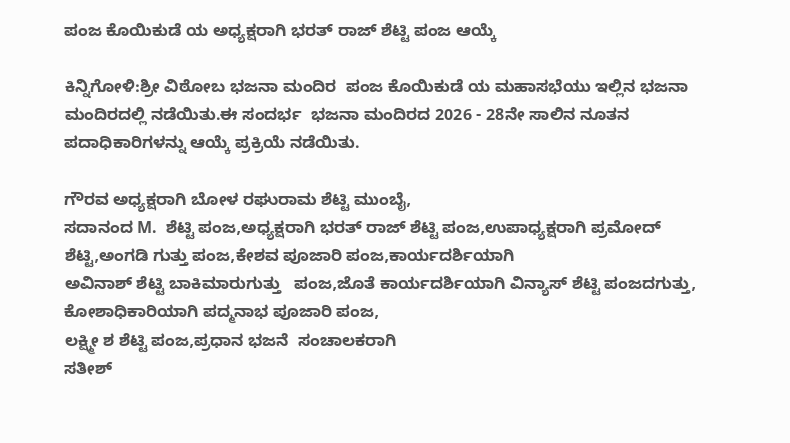ಪಂಜ ಕೊಯಿಕುಡೆ ಯ ಅಧ್ಯಕ್ಷರಾಗಿ ಭರತ್ ರಾಜ್ ಶೆಟ್ಟಿ ಪಂಜ ಆಯ್ಕೆ

ಕಿನ್ನಿಗೋಳಿ:ಶ್ರೀ ವಿಠೋಬ ಭಜನಾ ಮಂದಿರ  ಪಂಜ ಕೊಯಿಕುಡೆ ಯ ಮಹಾಸಭೆಯು ಇಲ್ಲಿನ ಭಜನಾ ಮಂದಿರದಲ್ಲಿ ನಡೆಯಿತು.ಈ ಸಂದರ್ಭ  ಭಜನಾ ಮಂದಿರದ 2026 - 28ನೇ ಸಾಲಿನ ನೂತನ ಪದಾಧಿಕಾರಿಗಳನ್ನು ಆಯ್ಕೆ ಪ್ರಕ್ರಿಯೆ ನಡೆಯಿತು.

ಗೌರವ ಅಧ್ಯಕ್ಷರಾಗಿ ಬೋಳ ರಘುರಾಮ ಶೆಟ್ಟಿ ಮುಂಬೈ,
ಸದಾನಂದ M.  ಶೆಟ್ಟಿ ಪಂಜ,ಅಧ್ಯಕ್ಷರಾಗಿ ಭರತ್ ರಾಜ್ ಶೆಟ್ಟಿ ಪಂಜ,ಉಪಾಧ್ಯಕ್ಷರಾಗಿ ಪ್ರಮೋದ್ ಶೆಟ್ಟಿ,ಅಂಗಡಿ ಗುತ್ತು ಪಂಜ,ಕೇಶವ ಪೂಜಾರಿ ಪಂಜ,ಕಾರ್ಯದರ್ಶಿಯಾಗಿ
ಅವಿನಾಶ್ ಶೆಟ್ಟಿ ಬಾಕಿಮಾರುಗುತ್ತು   ಪಂಜ,ಜೊತೆ ಕಾರ್ಯದರ್ಶಿಯಾಗಿ ವಿನ್ಯಾಸ್ ಶೆಟ್ಟಿ ಪಂಜದಗುತ್ತು, ಕೋಶಾಧಿಕಾರಿಯಾಗಿ ಪದ್ಮನಾಭ ಪೂಜಾರಿ ಪಂಜ,
ಲಕ್ಷ್ಮೀ ಶ ಶೆಟ್ಟಿ ಪಂಜ,ಪ್ರಧಾನ ಭಜನೆ  ಸಂಚಾಲಕರಾಗಿ
ಸತೀಶ್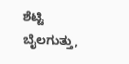ಶೆಟ್ಟಿ ಬೈಲಗುತ್ತು,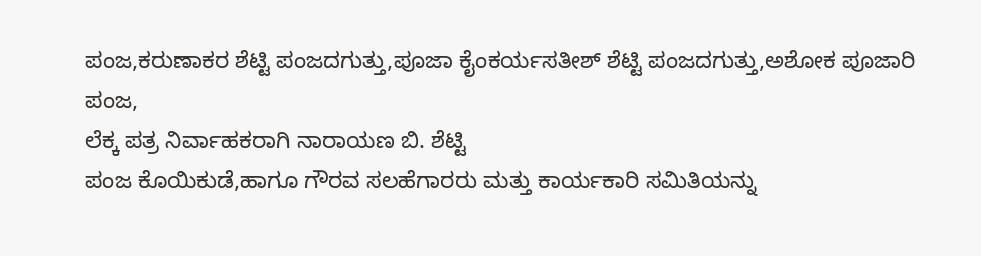ಪಂಜ,ಕರುಣಾಕರ ಶೆಟ್ಟಿ ಪಂಜದಗುತ್ತು,ಪೂಜಾ ಕೈಂಕರ್ಯಸತೀಶ್ ಶೆಟ್ಟಿ ಪಂಜದಗುತ್ತು,ಅಶೋಕ ಪೂಜಾರಿ ಪಂಜ,
ಲೆಕ್ಕ ಪತ್ರ ನಿರ್ವಾಹಕರಾಗಿ ನಾರಾಯಣ ಬಿ. ಶೆಟ್ಟಿ
ಪಂಜ ಕೊಯಿಕುಡೆ,ಹಾಗೂ ಗೌರವ ಸಲಹೆಗಾರರು ಮತ್ತು ಕಾರ್ಯಕಾರಿ ಸಮಿತಿಯನ್ನು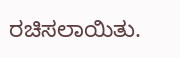ರಚಿಸಲಾಯಿತು.